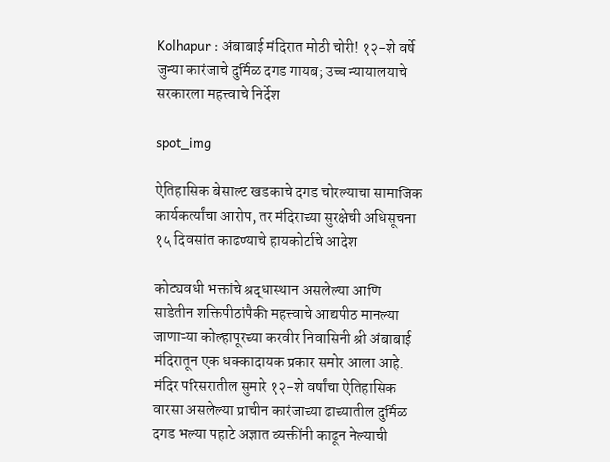Kolhapur : अंबाबाई मंदिरात मोठी चोरी! १२-शे वर्षे जुन्या कारंजाचे दुर्मिळ दगड गायब; उच्च न्यायालयाचे सरकारला महत्त्वाचे निर्देश

spot_img

ऐतिहासिक बेसाल्ट खडकाचे दगड चोरल्याचा सामाजिक कार्यकर्त्यांचा आरोप, तर मंदिराच्या सुरक्षेची अधिसूचना १५ दिवसांत काढण्याचे हायकोर्टाचे आदेश

कोट्यवधी भक्तांचे श्रद्धास्थान असलेल्या आणि साडेतीन शक्तिपीठांपैकी महत्त्वाचे आद्यपीठ मानल्या जाणाऱ्या कोल्हापूरच्या करवीर निवासिनी श्री अंबाबाई मंदिरातून एक धक्कादायक प्रकार समोर आला आहे. मंदिर परिसरातील सुमारे १२-शे वर्षांचा ऐतिहासिक वारसा असलेल्या प्राचीन कारंजाच्या ढाच्यातील दुर्मिळ दगड भल्या पहाटे अज्ञात व्यक्तींनी काढून नेल्याची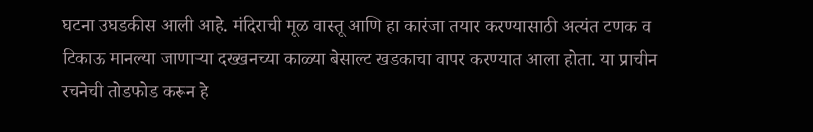घटना उघडकीस आली आहे. मंदिराची मूळ वास्तू आणि हा कारंजा तयार करण्यासाठी अत्यंत टणक व टिकाऊ मानल्या जाणाऱ्या दख्खनच्या काळ्या बेसाल्ट खडकाचा वापर करण्यात आला होता. या प्राचीन रचनेची तोडफोड करून हे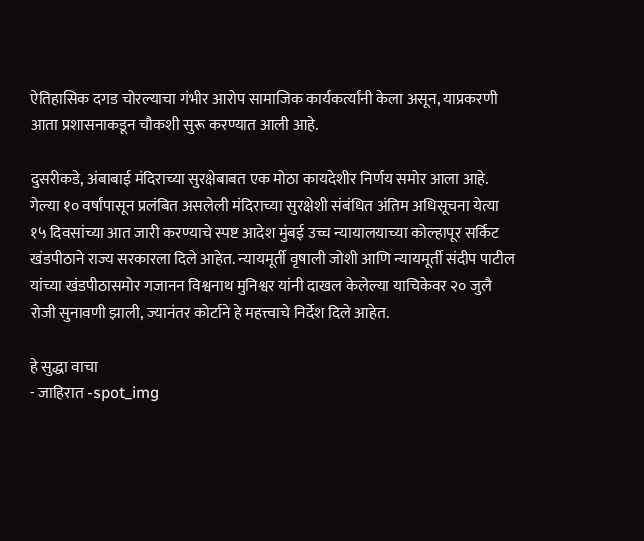ऐतिहासिक दगड चोरल्याचा गंभीर आरोप सामाजिक कार्यकर्त्यांनी केला असून, याप्रकरणी आता प्रशासनाकडून चौकशी सुरू करण्यात आली आहे.

दुसरीकडे, अंबाबाई मंदिराच्या सुरक्षेबाबत एक मोठा कायदेशीर निर्णय समोर आला आहे. गेल्या १० वर्षांपासून प्रलंबित असलेली मंदिराच्या सुरक्षेशी संबंधित अंतिम अधिसूचना येत्या १५ दिवसांच्या आत जारी करण्याचे स्पष्ट आदेश मुंबई उच्च न्यायालयाच्या कोल्हापूर सर्किट खंडपीठाने राज्य सरकारला दिले आहेत. न्यायमूर्ती वृषाली जोशी आणि न्यायमूर्ती संदीप पाटील यांच्या खंडपीठासमोर गजानन विश्वनाथ मुनिश्वर यांनी दाखल केलेल्या याचिकेवर २० जुलै रोजी सुनावणी झाली, ज्यानंतर कोर्टाने हे महत्त्वाचे निर्देश दिले आहेत.

हे सुद्धा वाचा
- जाहिरात -spot_img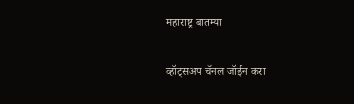महाराष्ट्र बातम्या

व्हॉट्सअप चॅनल जॉईन करा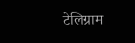टेलिग्राम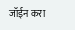जॉईन करा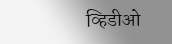व्हिडीओ